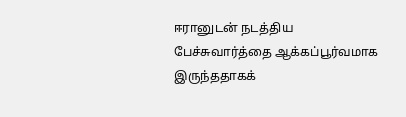ஈரானுடன் நடத்திய பேச்சுவார்த்தை ஆக்கப்பூர்வமாக இருந்ததாகக்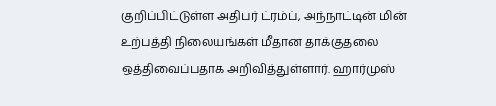குறிப்பிட்டுள்ள அதிபர் ட்ரம்ப், அந்நாட்டின் மின் உற்பத்தி நிலையங்கள் மீதான தாக்குதலை ஒத்திவைப்பதாக அறிவித்துள்ளார். ஹார்முஸ்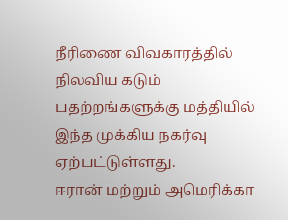நீரிணை விவகாரத்தில் நிலவிய கடும் பதற்றங்களுக்கு மத்தியில் இந்த முக்கிய நகர்வு ஏற்பட்டுள்ளது.
ஈரான் மற்றும் அமெரிக்கா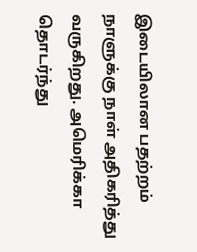இடையிலான பதற்றம் நாளுக்கு நாள் அதிகரித்து வருகிறது. அமெரிக்கா தொடர்ந்து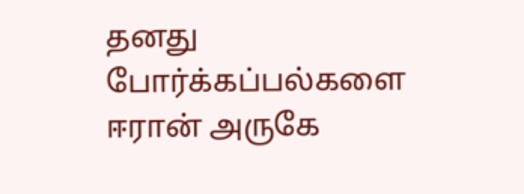தனது போர்க்கப்பல்களை ஈரான் அருகே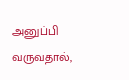அனுப்பி வருவதால்,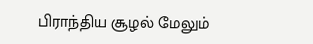பிராந்திய சூழல் மேலும்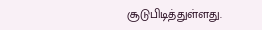சூடுபிடித்துள்ளது.